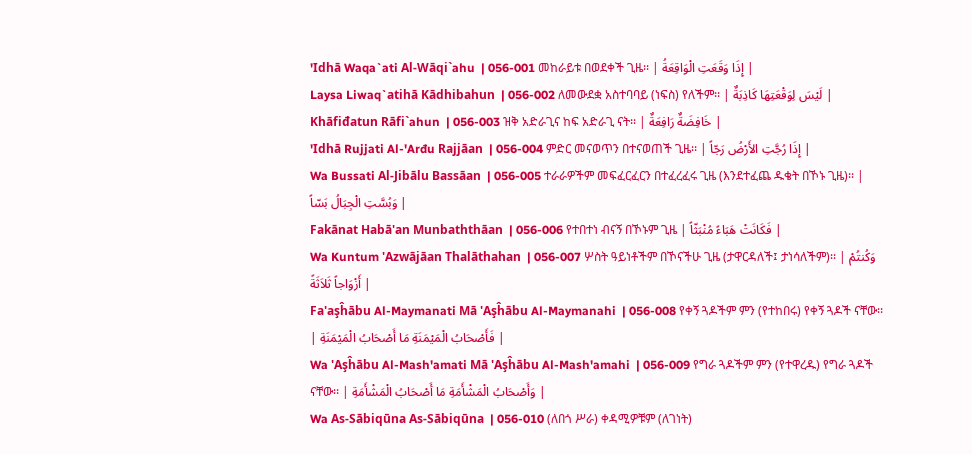'Idhā Waqa`ati Al-Wāqi`ahu  | 056-001 መከራይቱ በወደቀች ጊዜ፡፡ | إِذَا وَقَعَتِ الْوَاقِعَةُ |
Laysa Liwaq`atihā Kādhibahun  | 056-002 ለመውደቋ አስተባባይ (ነፍስ) የለችም፡፡ | لَيْسَ لِوَقْعَتِهَا كَاذِبَةٌ |
Khāfiđatun Rāfi`ahun  | 056-003 ዝቅ አድራጊና ከፍ አድራጊ ናት፡፡ | خَافِضَةٌ رَافِعَةٌ |
'Idhā Rujjati Al-'Arđu Rajjāan  | 056-004 ምድር መናወጥን በተናወጠች ጊዜ፡፡ | إِذَا رُجَّتِ الأَرْضُ رَجّاً |
Wa Bussati Al-Jibālu Bassāan  | 056-005 ተራራዎችም መፍፈርፈርን በተፈረፈሩ ጊዜ (እንደተፈጨ ዱቄት በኾኑ ጊዜ)፡፡ | وَبُسَّتِ الْجِبَالُ بَسّاً |
Fakānat Habā'an Munbaththāan  | 056-006 የተበተነ ብናኝ በኾኑም ጊዜ | فَكَانَتْ هَبَاءً مُنْبَثّاً |
Wa Kuntum 'Azwājāan Thalāthahan  | 056-007 ሦስት ዓይነቶችም በኾናችሁ ጊዜ (ታዋርዳለች፤ ታነሳለችም)፡፡ | وَكُنتُمْ أَزْوَاجاً ثَلاَثَةً |
Fa'aşĥābu Al-Maymanati Mā 'Aşĥābu Al-Maymanahi  | 056-008 የቀኝ ጓዶችም ምን (የተከበሩ) የቀኝ ጓዶች ናቸው፡፡ | فَأَصْحَابُ الْمَيْمَنَةِ مَا أَصْحَابُ الْمَيْمَنَةِ |
Wa 'Aşĥābu Al-Mash'amati Mā 'Aşĥābu Al-Mash'amahi  | 056-009 የግራ ጓዶችም ምን (የተዋረዱ) የግራ ጓዶች ናቸው፡፡ | وَأَصْحَابُ الْمَشْأَمَةِ مَا أَصْحَابُ الْمَشْأَمَةِ |
Wa As-Sābiqūna As-Sābiqūna  | 056-010 (ለበጎ ሥራ) ቀዳሚዎቹም (ለገነት)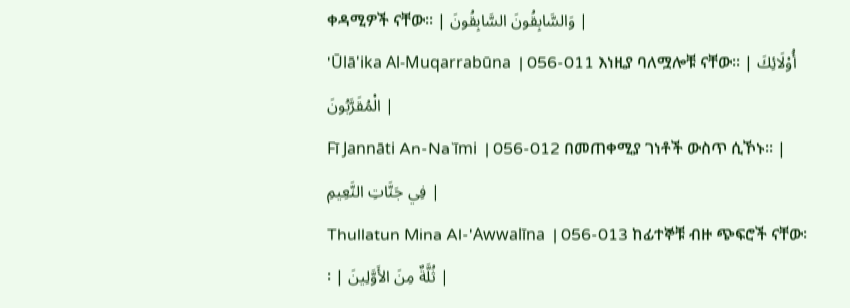ቀዳሚዎች ናቸው፡፡ | وَالسَّابِقُونَ السَّابِقُونَ |
'Ūlā'ika Al-Muqarrabūna  | 056-011 እነዚያ ባለሟሎቹ ናቸው፡፡ | أُوْلَائِكَ الْمُقَرَّبُونَ |
Fī Jannāti An-Na`īmi  | 056-012 በመጠቀሚያ ገነቶች ውስጥ ሲኾኑ፡፡ | فِي جَنَّاتِ النَّعِيمِ |
Thullatun Mina Al-'Awwalīna  | 056-013 ከፊተኞቹ ብዙ ጭፍሮች ናቸው፡፡ | ثُلَّةٌ مِنَ الأَوَّلِينَ |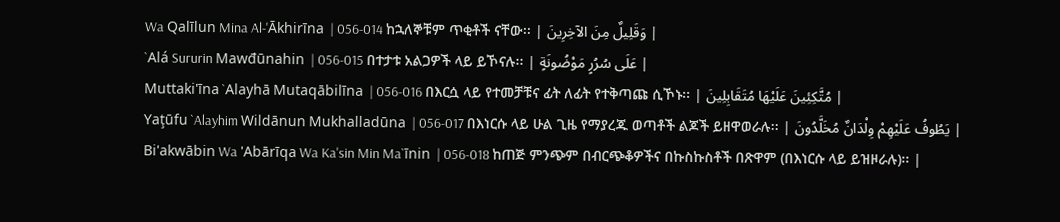Wa Qalīlun Mina Al-'Ākhirīna  | 056-014 ከኋለኞቹም ጥቂቶች ናቸው፡፡ | وَقَلِيلٌ مِنَ الآخِرِينَ |
`Alá Sururin Mawđūnahin  | 056-015 በተታቱ አልጋዎች ላይ ይኾናሉ፡፡ | عَلَى سُرُرٍ مَوْضُونَةٍ |
Muttaki'īna `Alayhā Mutaqābilīna  | 056-016 በእርሷ ላይ የተመቻቹና ፊት ለፊት የተቅጣጩ ሲኾኑ፡፡ | مُتَّكِئِينَ عَلَيْهَا مُتَقَابِلِينَ |
Yaţūfu `Alayhim Wildānun Mukhalladūna  | 056-017 በእነርሱ ላይ ሁል ጊዜ የማያረጁ ወጣቶች ልጆች ይዘዋወራሉ፡፡ | يَطُوفُ عَلَيْهِمْ وِلْدَانٌ مُخَلَّدُونَ |
Bi'akwābin Wa 'Abārīqa Wa Ka'sin Min Ma`īnin  | 056-018 ከጠጅ ምንጭም በብርጭቆዎችና በኩስኩስቶች በጽዋም (በእነርሱ ላይ ይዝዞራሉ)፡፡ |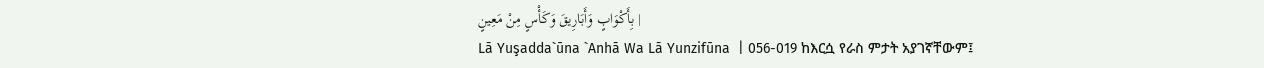بِأَكْوَابٍ وَأَبَارِيقَ وَكَأْسٍ مِنْ مَعِينٍ |
Lā Yuşadda`ūna `Anhā Wa Lā Yunzifūna  | 056-019 ከእርሷ የራስ ምታት አያገኛቸውም፤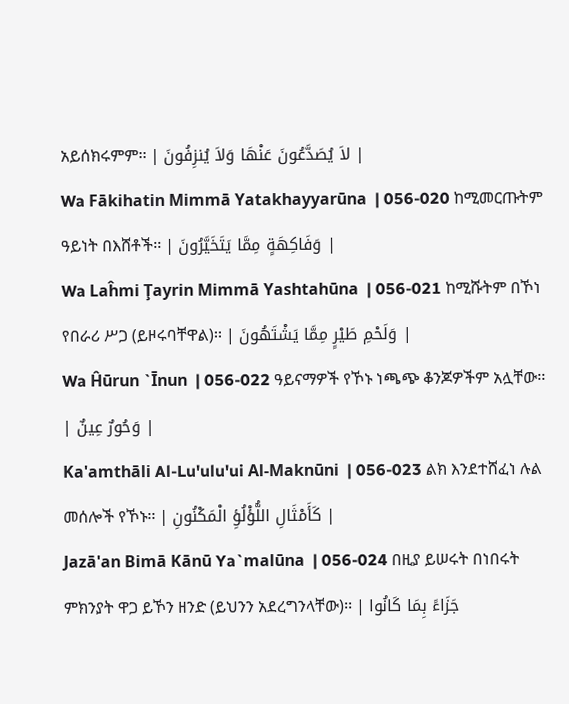አይሰክሩምም፡፡ | لاَ يُصَدَّعُونَ عَنْهَا وَلاَ يُنزِفُونَ |
Wa Fākihatin Mimmā Yatakhayyarūna  | 056-020 ከሚመርጡትም ዓይነት በእሸቶች፡፡ | وَفَاكِهَةٍ مِمَّا يَتَخَيَّرُونَ |
Wa Laĥmi Ţayrin Mimmā Yashtahūna  | 056-021 ከሚሹትም በኾነ የበራሪ ሥጋ (ይዞሩባቸዋል)፡፡ | وَلَحْمِ طَيْرٍ مِمَّا يَشْتَهُونَ |
Wa Ĥūrun `Īnun  | 056-022 ዓይናማዎች የኾኑ ነጫጭ ቆንጆዎችም አሏቸው፡፡ | وَحُورٌ عِينٌ |
Ka'amthāli Al-Lu'ulu'ui Al-Maknūni  | 056-023 ልክ እንደተሸፈነ ሉል መሰሎች የኾኑ፡፡ | كَأَمْثَالِ اللُّؤْلُؤِ الْمَكْنُونِ |
Jazā'an Bimā Kānū Ya`malūna  | 056-024 በዚያ ይሠሩት በነበሩት ምክንያት ዋጋ ይኾን ዘንድ (ይህንን አደረግንላቸው)፡፡ | جَزَاءً بِمَا كَانُوا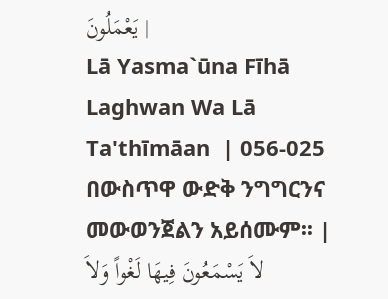يَعْمَلُونَ |
Lā Yasma`ūna Fīhā Laghwan Wa Lā Ta'thīmāan  | 056-025 በውስጥዋ ውድቅ ንግግርንና መውወንጀልን አይሰሙም፡፡ | لاَ يَسْمَعُونَ فِيهَا لَغْواً وَلاَ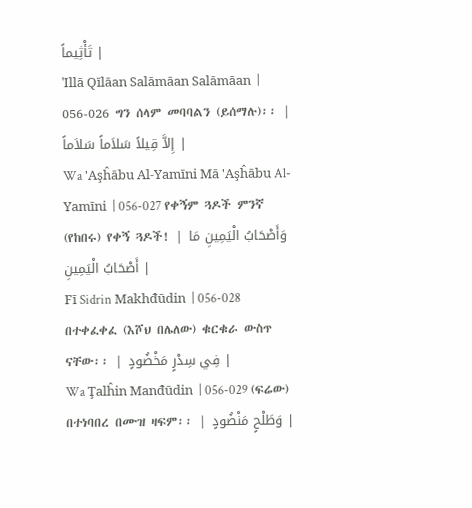تَأْثِيماً |
'Illā Qīlāan Salāmāan Salāmāan  | 056-026 ግን ሰላም መባባልን (ይሰማሉ)፡፡ | إِلاَّ قِيلاً سَلاَماً سَلاَماً |
Wa 'Aşĥābu Al-Yamīni Mā 'Aşĥābu Al-Yamīni  | 056-027 የቀኝም ጓዶች ምንኛ (የከበሩ) የቀኝ ጓዶች! | وَأَصْحَابُ الْيَمِينِ مَا أَصْحَابُ الْيَمِينِ |
Fī Sidrin Makhđūdin  | 056-028 በተቀፈቀፈ (እሾህ በሌለው) ቁርቁራ ውስጥ ናቸው፡፡ | فِي سِدْرٍ مَخْضُودٍ |
Wa Ţalĥin Manđūdin  | 056-029 (ፍሬው) በተነባበረ በሙዝ ዛፍም፡፡ | وَطَلْحٍ مَنْضُودٍ |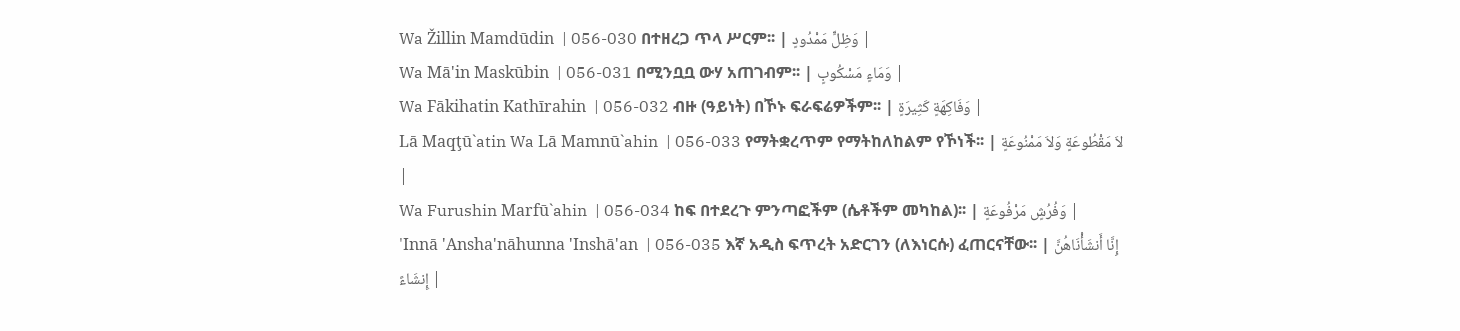Wa Žillin Mamdūdin  | 056-030 በተዘረጋ ጥላ ሥርም፡፡ | وَظِلٍّ مَمْدُودٍ |
Wa Mā'in Maskūbin  | 056-031 በሚንቧቧ ውሃ አጠገብም፡፡ | وَمَاءٍ مَسْكُوبٍ |
Wa Fākihatin Kathīrahin  | 056-032 ብዙ (ዓይነት) በኾኑ ፍራፍሬዎችም፡፡ | وَفَاكِهَةٍ كَثِيرَةٍ |
Lā Maqţū`atin Wa Lā Mamnū`ahin  | 056-033 የማትቋረጥም የማትከለከልም የኾነች፡፡ | لاَ مَقْطُوعَةٍ وَلاَ مَمْنُوعَةٍ |
Wa Furushin Marfū`ahin  | 056-034 ከፍ በተደረጉ ምንጣፎችም (ሴቶችም መካከል)፡፡ | وَفُرُشٍ مَرْفُوعَةٍ |
'Innā 'Ansha'nāhunna 'Inshā'an  | 056-035 እኛ አዲስ ፍጥረት አድርገን (ለእነርሱ) ፈጠርናቸው፡፡ | إِنَّا أَنشَأْنَاهُنَّ إِنشَاءً |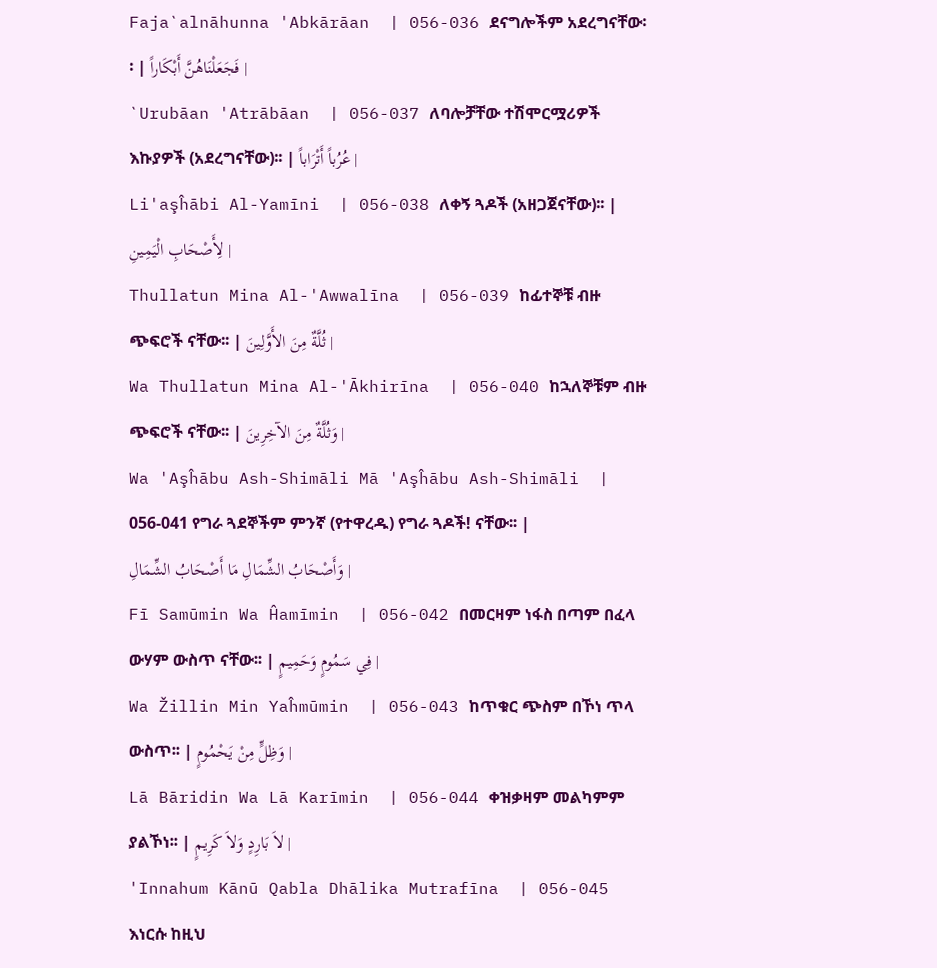Faja`alnāhunna 'Abkārāan  | 056-036 ደናግሎችም አደረግናቸው፡፡ | فَجَعَلْنَاهُنَّ أَبْكَاراً |
`Urubāan 'Atrābāan  | 056-037 ለባሎቻቸው ተሽሞርሟሪዎች እኩያዎች (አደረግናቸው)፡፡ | عُرُباً أَتْرَاباً |
Li'aşĥābi Al-Yamīni  | 056-038 ለቀኝ ጓዶች (አዘጋጀናቸው)፡፡ | لِأَصْحَابِ الْيَمِينِ |
Thullatun Mina Al-'Awwalīna  | 056-039 ከፊተኞቹ ብዙ ጭፍሮች ናቸው፡፡ | ثُلَّةٌ مِنَ الأَوَّلِينَ |
Wa Thullatun Mina Al-'Ākhirīna  | 056-040 ከኋለኞቹም ብዙ ጭፍሮች ናቸው፡፡ | وَثُلَّةٌ مِنَ الآخِرِينَ |
Wa 'Aşĥābu Ash-Shimāli Mā 'Aşĥābu Ash-Shimāli  | 056-041 የግራ ጓደኞችም ምንኛ (የተዋረዱ) የግራ ጓዶች! ናቸው፡፡ | وَأَصْحَابُ الشِّمَالِ مَا أَصْحَابُ الشِّمَالِ |
Fī Samūmin Wa Ĥamīmin  | 056-042 በመርዛም ነፋስ በጣም በፈላ ውሃም ውስጥ ናቸው፡፡ | فِي سَمُومٍ وَحَمِيمٍ |
Wa Žillin Min Yaĥmūmin  | 056-043 ከጥቁር ጭስም በኾነ ጥላ ውስጥ፡፡ | وَظِلٍّ مِنْ يَحْمُومٍ |
Lā Bāridin Wa Lā Karīmin  | 056-044 ቀዝቃዛም መልካምም ያልኾነ፡፡ | لاَ بَارِدٍ وَلاَ كَرِيمٍ |
'Innahum Kānū Qabla Dhālika Mutrafīna  | 056-045 እነርሱ ከዚህ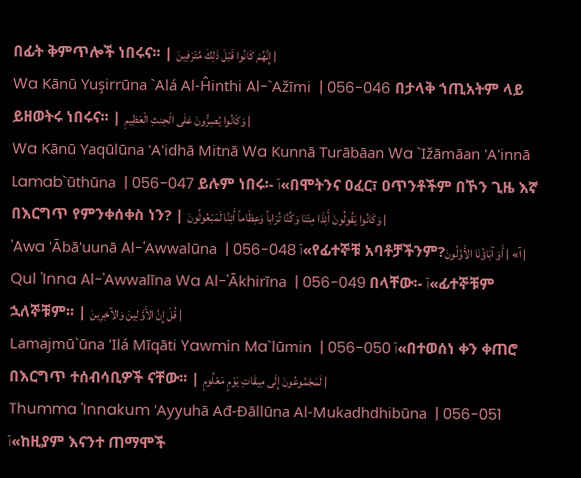በፊት ቅምጥሎች ነበሩና፡፡ | إِنَّهُمْ كَانُوا قَبْلَ ذَلِكَ مُتْرَفِينَ |
Wa Kānū Yuşirrūna `Alá Al-Ĥinthi Al-`Ažīmi  | 056-046 በታላቅ ኀጢአትም ላይ ይዘወትሩ ነበሩና፡፡ | وَكَانُوا يُصِرُّونَ عَلَى الْحِنثِ الْعَظِيمِ |
Wa Kānū Yaqūlūna 'A'idhā Mitnā Wa Kunnā Turābāan Wa `Ižāmāan 'A'innā Lamab`ūthūna  | 056-047 ይሉም ነበሩ፡- آ«በሞትንና ዐፈር፣ ዐጥንቶችም በኾን ጊዜ እኛ በእርግጥ የምንቀሰቀስ ነን? | وَكَانُوا يَقُولُونَ أَئِذَا مِتْنَا وَكُنَّا تُرَاباً وَعِظَاماً أَئِنَّا لَمَبْعُوثُونَ |
'Awa 'Ābā'uunā Al-'Awwalūna  | 056-048 آ«የፊተኞቹ አባቶቻችንም?آ» | أَوَ آبَاؤُنَا الأَوَّلُونَ |
Qul 'Inna Al-'Awwalīna Wa Al-'Ākhirīna  | 056-049 በላቸው፡- آ«ፊተኞቹም ኋለኞቹም፡፡ | قُلْ إِنَّ الأَوَّلِينَ وَالآخِرِينَ |
Lamajmū`ūna 'Ilá Mīqāti Yawmin Ma`lūmin  | 056-050 آ«በተወሰነ ቀን ቀጠሮ በእርግጥ ተሰብሳቢዎች ናቸው፡፡ | لَمَجْمُوعُونَ إِلَى مِيقَاتِ يَوْمٍ مَعْلُومٍ |
Thumma 'Innakum 'Ayyuhā Ađ-Đāllūna Al-Mukadhdhibūna  | 056-051 آ«ከዚያም እናንተ ጠማሞች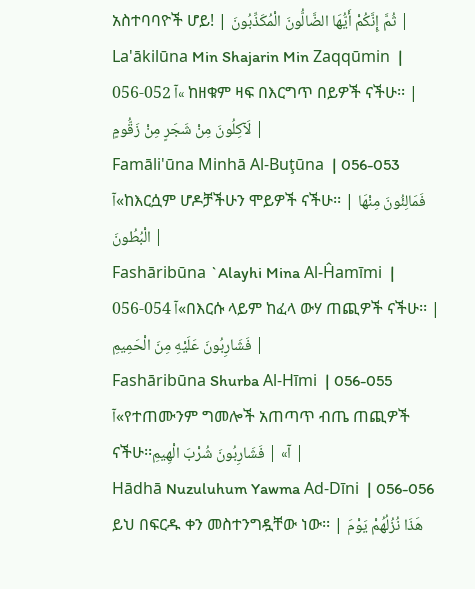አስተባባዮች ሆይ! | ثُمَّ إِنَّكُمْ أَيُّهَا الضَّالُّونَ الْمُكَذِّبُونَ |
La'ākilūna Min Shajarin Min Zaqqūmin  | 056-052 آ« ከዘቁም ዛፍ በእርግጥ በይዎች ናችሁ፡፡ | لَآكِلُونَ مِنْ شَجَرٍ مِنْ زَقُّومٍ |
Famāli'ūna Minhā Al-Buţūna  | 056-053 آ«ከእርሷም ሆዶቻችሁን ሞይዎች ናችሁ፡፡ | فَمَالِئُونَ مِنْهَا الْبُطُونَ |
Fashāribūna `Alayhi Mina Al-Ĥamīmi  | 056-054 آ«በእርሱ ላይም ከፈላ ውሃ ጠጪዎች ናችሁ፡፡ | فَشَارِبُونَ عَلَيْهِ مِنَ الْحَمِيمِ |
Fashāribūna Shurba Al-Hīmi  | 056-055 آ«የተጠሙንም ግመሎች አጠጣጥ ብጤ ጠጪዎች ናችሁ፡፡آ» | فَشَارِبُونَ شُرْبَ الْهِيمِ |
Hādhā Nuzuluhum Yawma Ad-Dīni  | 056-056 ይህ በፍርዱ ቀን መስተንግዷቸው ነው፡፡ | هَذَا نُزُلُهُمْ يَوْمَ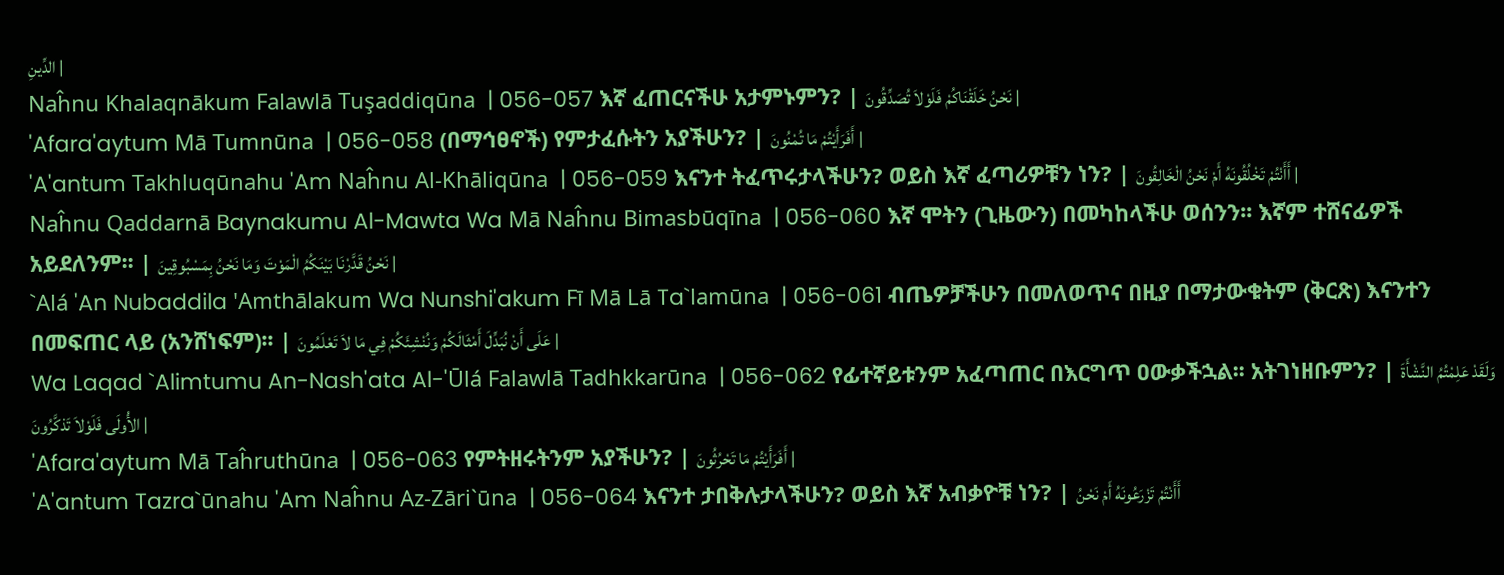الدِّينِ |
Naĥnu Khalaqnākum Falawlā Tuşaddiqūna  | 056-057 እኛ ፈጠርናችሁ አታምኑምን? | نَحْنُ خَلَقْنَاكُمْ فَلَوْلاَ تُصَدِّقُونَ |
'Afara'aytum Mā Tumnūna  | 056-058 (በማኅፀኖች) የምታፈሱትን አያችሁን? | أَفَرَأَيْتُمْ مَا تُمْنُونَ |
'A'antum Takhluqūnahu 'Am Naĥnu Al-Khāliqūna  | 056-059 እናንተ ትፈጥሩታላችሁን? ወይስ እኛ ፈጣሪዎቹን ነን? | أَأَنْتُمْ تَخْلُقُونَهُ أَمْ نَحْنُ الْخَالِقُونَ |
Naĥnu Qaddarnā Baynakumu Al-Mawta Wa Mā Naĥnu Bimasbūqīna  | 056-060 እኛ ሞትን (ጊዜውን) በመካከላችሁ ወሰንን፡፡ እኛም ተሸናፊዎች አይደለንም፡፡ | نَحْنُ قَدَّرْنَا بَيْنَكُمُ الْمَوْتَ وَمَا نَحْنُ بِمَسْبُوقِينَ |
`Alá 'An Nubaddila 'Amthālakum Wa Nunshi'akum Fī Mā Lā Ta`lamūna  | 056-061 ብጤዎቻችሁን በመለወጥና በዚያ በማታውቁትም (ቅርጽ) እናንተን በመፍጠር ላይ (አንሸነፍም)፡፡ | عَلَى أَنْ نُبَدِّلَ أَمْثَالَكُمْ وَنُنْشِئَكُمْ فِي مَا لاَ تَعْلَمُونَ |
Wa Laqad `Alimtumu An-Nash'ata Al-'Ūlá Falawlā Tadhkkarūna  | 056-062 የፊተኛይቱንም አፈጣጠር በእርግጥ ዐውቃችኋል፡፡ አትገነዘቡምን? | وَلَقَدْ عَلِمْتُمُ النَّشْأَةَ الأُولَى فَلَوْلاَ تَذكَّرُونَ |
'Afara'aytum Mā Taĥruthūna  | 056-063 የምትዘሩትንም አያችሁን? | أَفَرَأَيْتُمْ مَا تَحْرُثُونَ |
'A'antum Tazra`ūnahu 'Am Naĥnu Az-Zāri`ūna  | 056-064 እናንተ ታበቅሉታላችሁን? ወይስ እኛ አብቃዮቹ ነን? | أَأَنْتُمْ تَزْرَعُونَهُ أَمْ نَحْنُ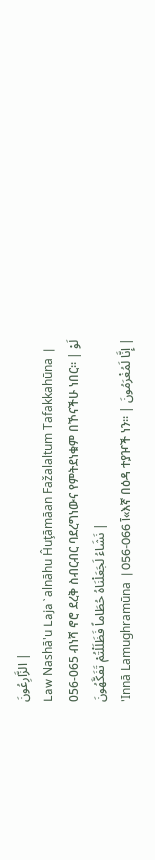الزَّارِعُونَ |
Law Nashā'u Laja`alnāhu Ĥuţāmāan Fažalaltum Tafakkahūna  | 056-065 ብነሻ ኖሮ ደረቅ ስብርብር ባደረግነውና የምትደነቁም በኾናችሁ ነበር፡፡ | لَوْ نَشَاءُ لَجَعَلْنَاهُ حُطَاماً فَظَلَلْتُمْ تَفَكَّهُونَ |
'Innā Lamughramūna  | 056-066 آ«እኛ በዕዳ ተያዦች ነን፡፡ | إِنَّا لَمُغْرَمُونَ |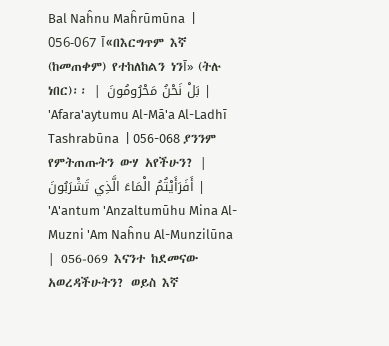Bal Naĥnu Maĥrūmūna  | 056-067 آ«በእርግጥም እኛ (ከመጠቀም) የተከለከልን ነንآ» (ትሉ ነበር)፡፡ | بَلْ نَحْنُ مَحْرُومُونَ |
'Afara'aytumu Al-Mā'a Al-Ladhī Tashrabūna  | 056-068 ያንንም የምትጠጡትን ውሃ አየችሁን? | أَفَرَأَيْتُمُ الْمَاءَ الَّذِي تَشْرَبُونَ |
'A'antum 'Anzaltumūhu Mina Al-Muzni 'Am Naĥnu Al-Munzilūna  | 056-069 እናንተ ከደመናው አወረዳችሁትን? ወይስ እኛ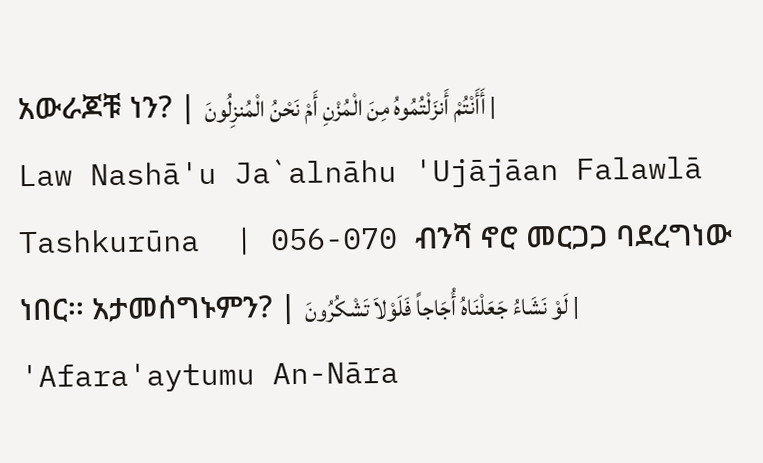አውራጆቹ ነን? | أَأَنْتُمْ أَنزَلْتُمُوهُ مِنَ الْمُزْنِ أَمْ نَحْنُ الْمُنزِلُونَ |
Law Nashā'u Ja`alnāhu 'Ujājāan Falawlā Tashkurūna  | 056-070 ብንሻ ኖሮ መርጋጋ ባደረግነው ነበር፡፡ አታመሰግኑምን? | لَوْ نَشَاءُ جَعَلْنَاهُ أُجَاجاً فَلَوْلاَ تَشْكُرُونَ |
'Afara'aytumu An-Nāra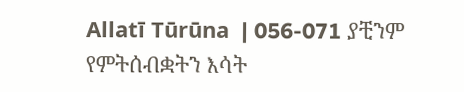Allatī Tūrūna  | 056-071 ያቺንም የምትሰብቋትን እሳት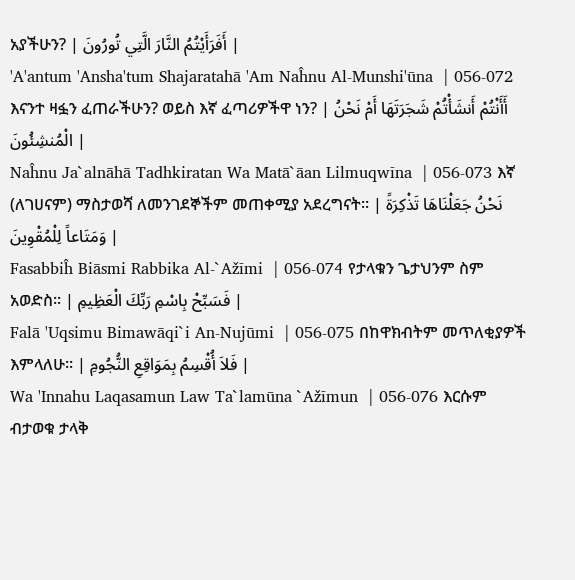አያችሁን? | أَفَرَأَيْتُمُ النَّارَ الَّتِي تُورُونَ |
'A'antum 'Ansha'tum Shajaratahā 'Am Naĥnu Al-Munshi'ūna  | 056-072 እናንተ ዛፏን ፈጠራችሁን? ወይስ እኛ ፈጣሪዎችዋ ነን? | أَأَنْتُمْ أَنشَأْتُمْ شَجَرَتَهَا أَمْ نَحْنُ الْمُنشِئُونَ |
Naĥnu Ja`alnāhā Tadhkiratan Wa Matā`āan Lilmuqwīna  | 056-073 እኛ (ለገሀናም) ማስታወሻ ለመንገደኞችም መጠቀሚያ አደረግናት፡፡ | نَحْنُ جَعَلْنَاهَا تَذْكِرَةً وَمَتَاعاً لِلْمُقْوِينَ |
Fasabbiĥ Biāsmi Rabbika Al-`Ažīmi  | 056-074 የታላቁን ጌታህንም ስም አወድስ፡፡ | فَسَبِّحْ بِاسْمِ رَبِّكَ الْعَظِيمِ |
Falā 'Uqsimu Bimawāqi`i An-Nujūmi  | 056-075 በከዋክብትም መጥለቂያዎች እምላለሁ፡፡ | فَلاَ أُقْسِمُ بِمَوَاقِعِ النُّجُومِ |
Wa 'Innahu Laqasamun Law Ta`lamūna `Ažīmun  | 056-076 እርሱም ብታወቁ ታላቅ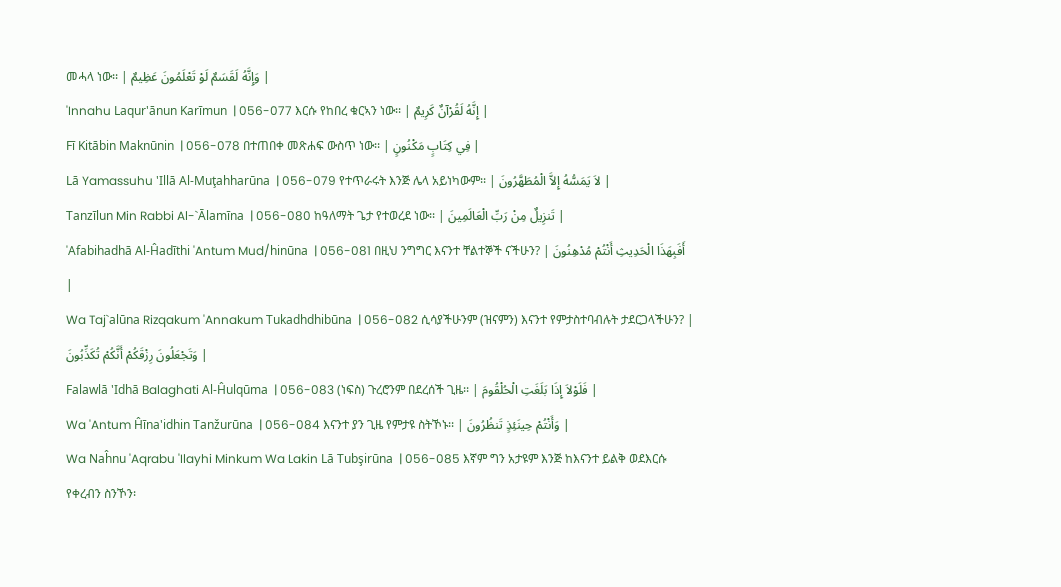መሓላ ነው፡፡ | وَإِنَّهُ لَقَسَمٌ لَوْ تَعْلَمُونَ عَظِيمٌ |
'Innahu Laqur'ānun Karīmun  | 056-077 እርሱ የከበረ ቁርኣን ነው፡፡ | إِنَّهُ لَقُرْآنٌ كَرِيمٌ |
Fī Kitābin Maknūnin  | 056-078 በተጠበቀ መጽሐፍ ውስጥ ነው፡፡ | فِي كِتَابٍ مَكْنُونٍ |
Lā Yamassuhu 'Illā Al-Muţahharūna  | 056-079 የተጥራሩት እንጅ ሌላ አይነካውም፡፡ | لاَ يَمَسُّهُ إِلاَّ الْمُطَهَّرُونَ |
Tanzīlun Min Rabbi Al-`Ālamīna  | 056-080 ከዓለማት ጌታ የተወረደ ነው፡፡ | تَنزِيلٌ مِنْ رَبِّ الْعَالَمِينَ |
'Afabihadhā Al-Ĥadīthi 'Antum Mud/hinūna  | 056-081 በዚህ ንግግር እናንተ ቸልተኞች ናችሁን? | أَفَبِهَذَا الْحَدِيثِ أَنْتُمْ مُدْهِنُونَ |
Wa Taj`alūna Rizqakum 'Annakum Tukadhdhibūna  | 056-082 ሲሳያችሁንም (ዝናምን) እናንተ የምታስተባብሉት ታደርጋላችሁን? | وَتَجْعَلُونَ رِزْقَكُمْ أَنَّكُمْ تُكَذِّبُونَ |
Falawlā 'Idhā Balaghati Al-Ĥulqūma  | 056-083 (ነፍስ) ጉረሮንም በደረሰች ጊዜ፡፡ | فَلَوْلاَ إِذَا بَلَغَتِ الْحُلْقُومَ |
Wa 'Antum Ĥīna'idhin Tanžurūna  | 056-084 እናንተ ያን ጊዜ የምታዩ ስትኾኑ፡፡ | وَأَنْتُمْ حِينَئِذٍ تَنظُرُونَ |
Wa Naĥnu 'Aqrabu 'Ilayhi Minkum Wa Lakin Lā Tubşirūna  | 056-085 እኛም ግን አታዩም እንጅ ከእናንተ ይልቅ ወደእርሱ የቀረብን ስንኾን፡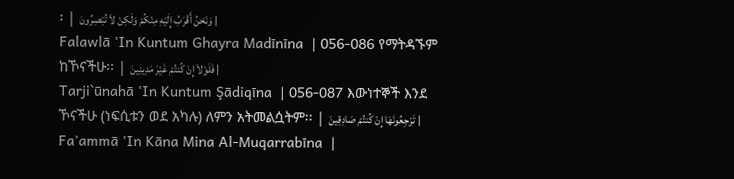፡ | وَنَحْنُ أَقْرَبُ إِلَيْهِ مِنْكُمْ وَلَكِنْ لاَ تُبْصِرُونَ |
Falawlā 'In Kuntum Ghayra Madīnīna  | 056-086 የማትዳኙም ከኾናችሁ፡፡ | فَلَوْلاَ إِنْ كُنتُمْ غَيْرَ مَدِينِينَ |
Tarji`ūnahā 'In Kuntum Şādiqīna  | 056-087 እውነተኞች እንደ ኾናችሁ (ነፍሲቱን ወደ አካሉ) ለምን አትመልሷትም፡፡ | تَرْجِعُونَهَا إِنْ كُنتُمْ صَادِقِينَ |
Fa'ammā 'In Kāna Mina Al-Muqarrabīna  |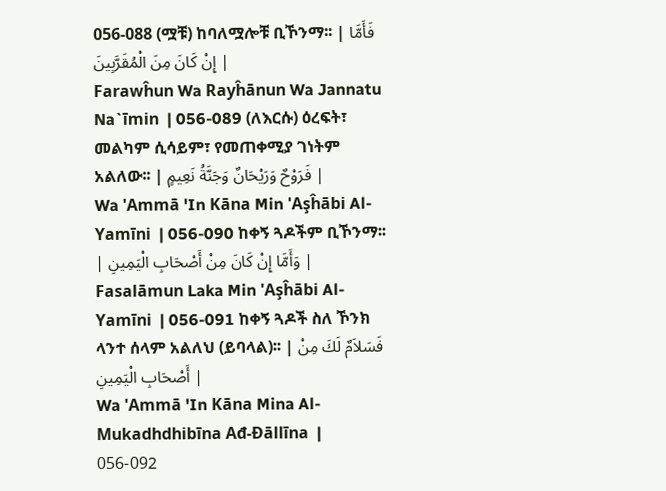056-088 (ሟቹ) ከባለሟሎቹ ቢኾንማ፡፡ | فَأَمَّا إِنْ كَانَ مِنَ الْمُقَرَّبِينَ |
Farawĥun Wa Rayĥānun Wa Jannatu Na`īmin  | 056-089 (ለእርሱ) ዕረፍት፣ መልካም ሲሳይም፣ የመጠቀሚያ ገነትም አልለው፡፡ | فَرَوْحٌ وَرَيْحَانٌ وَجَنَّةُ نَعِيمٍ |
Wa 'Ammā 'In Kāna Min 'Aşĥābi Al-Yamīni  | 056-090 ከቀኝ ጓዶችም ቢኾንማ፡፡ | وَأَمَّا إِنْ كَانَ مِنْ أَصْحَابِ الْيَمِينِ |
Fasalāmun Laka Min 'Aşĥābi Al-Yamīni  | 056-091 ከቀኝ ጓዶች ስለ ኾንክ ላንተ ሰላም አልለህ (ይባላል)፡፡ | فَسَلاَمٌ لَكَ مِنْ أَصْحَابِ الْيَمِينِ |
Wa 'Ammā 'In Kāna Mina Al-Mukadhdhibīna Ađ-Đāllīna  | 056-092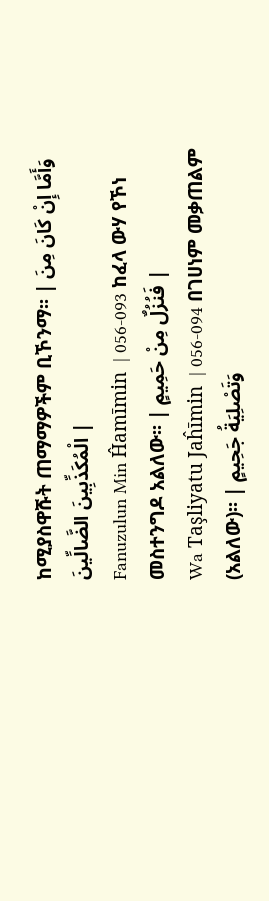ከሚያስዋሹት ጠማማዎችም ቢኾንማ፡፡ | وَأَمَّا إِنْ كَانَ مِنَ الْمُكَذِّبِينَ الضَّالِّينَ |
Fanuzulun Min Ĥamīmin  | 056-093 ከፈላ ውሃ የኾነ መስተንግዶ አልለው፡፡ | فَنُزُلٌ مِنْ حَمِيمٍ |
Wa Taşliyatu Jaĥīmin  | 056-094 በገሀነም መቃጠልም (አልለው)፡፡ | وَتَصْلِيَةُ جَحِيمٍ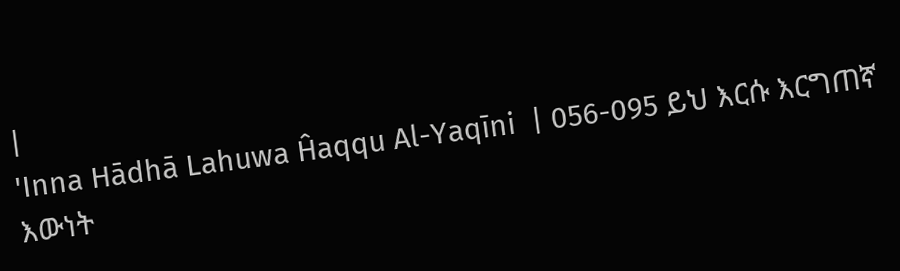|
'Inna Hādhā Lahuwa Ĥaqqu Al-Yaqīni  | 056-095 ይህ እርሱ እርግጠኛ እውነት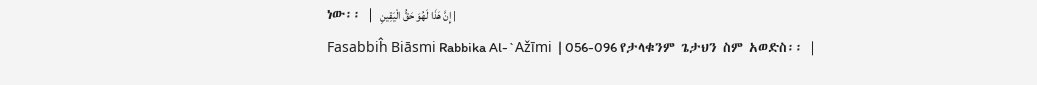ነው፡፡ | إِنَّ هَذَا لَهُوَ حَقُّ الْيَقِينِ |
Fasabbiĥ Biāsmi Rabbika Al-`Ažīmi  | 056-096 የታላቁንም ጌታህን ስም አወድስ፡፡ |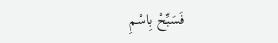فَسَبِّحْ بِاسْمِ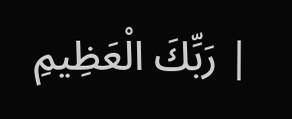رَبِّكَ الْعَظِيمِ |